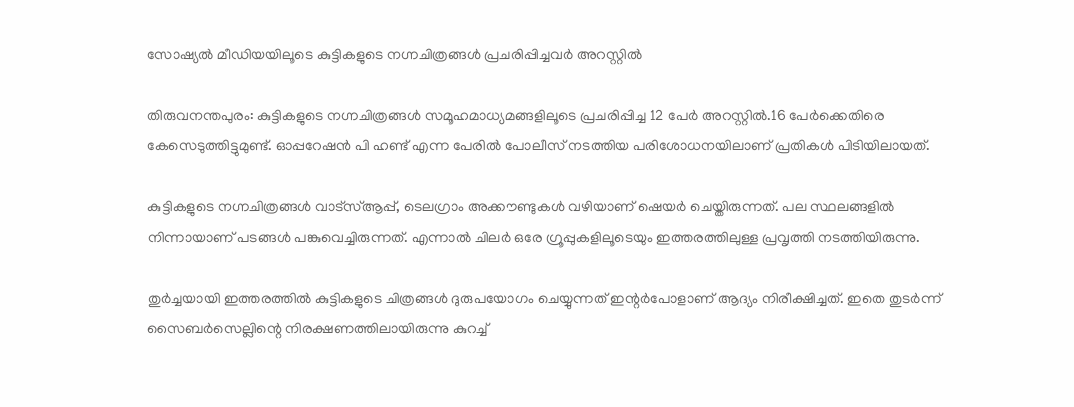സോഷ്യല്‍ മീഡിയയിലൂടെ കുട്ടികളുടെ നഗ്നചിത്രങ്ങള്‍ പ്രചരിപ്പിച്ചവര്‍ അറസ്റ്റില്‍

തിരുവനന്തപുരം: കുട്ടികളുടെ നഗ്നചിത്രങ്ങള്‍ സമൂഹമാധ്യമങ്ങളിലൂടെ പ്രചരിപ്പിച്ച 12 പേര്‍ അറസ്റ്റില്‍.16 പേര്‍ക്കെതിരെ കേസെടുത്തിട്ടുമുണ്ട്. ഓപ്പറേഷന്‍ പി ഹണ്ട് എന്ന പേരില്‍ പോലീസ് നടത്തിയ പരിശോധനയിലാണ് പ്രതികള്‍ പിടിയിലായത്.

കുട്ടികളുടെ നഗ്നചിത്രങ്ങള്‍ വാട്‌സ്ആപ്പ്, ടെലഗ്രാം അക്കൗണ്ടുകള്‍ വഴിയാണ് ഷെയര്‍ ചെയ്തിരുന്നത്. പല സ്ഥലങ്ങളില്‍ നിന്നായാണ് പടങ്ങള്‍ പങ്കുവെച്ചിരുന്നത്. എന്നാല്‍ ചിലര്‍ ഒരേ ഗ്രൂപ്പുകളിലൂടെയും ഇത്തരത്തിലുള്ള പ്രവൃത്തി നടത്തിയിരുന്നു.

തുര്‍ച്ചയായി ഇത്തരത്തില്‍ കുട്ടികളുടെ ചിത്രങ്ങള്‍ ദുരുപയോഗം ചെയ്യുന്നത് ഇന്റര്‍പോളാണ് ആദ്യം നിരീക്ഷിച്ചത്. ഇതെ തുടര്‍ന്ന് സൈബര്‍സെല്ലിന്റെ നിരക്ഷണത്തിലായിരുന്നു കുറച്ച്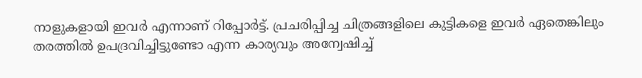നാളുകളായി ഇവര്‍ എന്നാണ് റിപ്പോര്‍ട്ട്. പ്രചരിപ്പിച്ച ചിത്രങ്ങളിലെ കുട്ടികളെ ഇവര്‍ ഏതെങ്കിലും തരത്തില്‍ ഉപദ്രവിച്ചിട്ടുണ്ടോ എന്ന കാര്യവും അന്വേഷിച്ച്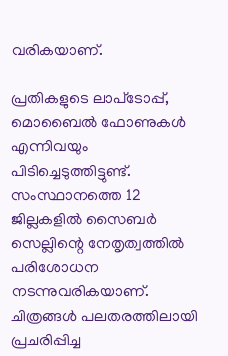വരികയാണ്.

പ്രതികളുടെ ലാപ്‌ടോപ്പ്, മൊബൈല്‍ ഫോണുകള്‍ എന്നിവയും പിടിച്ചെടുത്തിട്ടുണ്ട്. സംസ്ഥാനത്തെ 12 ജില്ലകളില്‍ സൈബര്‍ സെല്ലിന്റെ നേതൃത്വത്തില്‍ പരിശോധന നടന്നുവരികയാണ്. ചിത്രങ്ങള്‍ പലതരത്തിലായി പ്രചരിപ്പിച്ച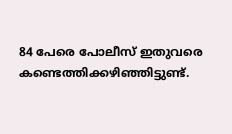84 പേരെ പോലീസ് ഇതുവരെ കണ്ടെത്തിക്കഴിഞ്ഞിട്ടുണ്ട്.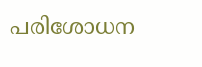പരിശോധന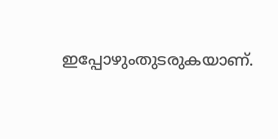ഇപ്പോഴുംതുടരുകയാണ്.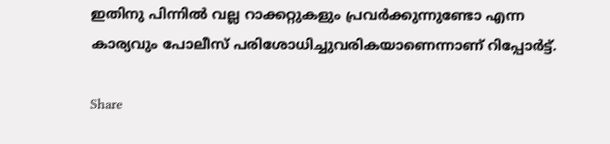ഇതിനു പിന്നില്‍ വല്ല റാക്കറ്റുകളും പ്രവര്‍ക്കുന്നുണ്ടോ എന്ന കാര്യവും പോലീസ് പരിശോധിച്ചുവരികയാണെന്നാണ് റിപ്പോര്‍ട്ട്.

Share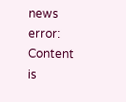news
error: Content is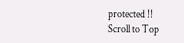protected !!
Scroll to Top